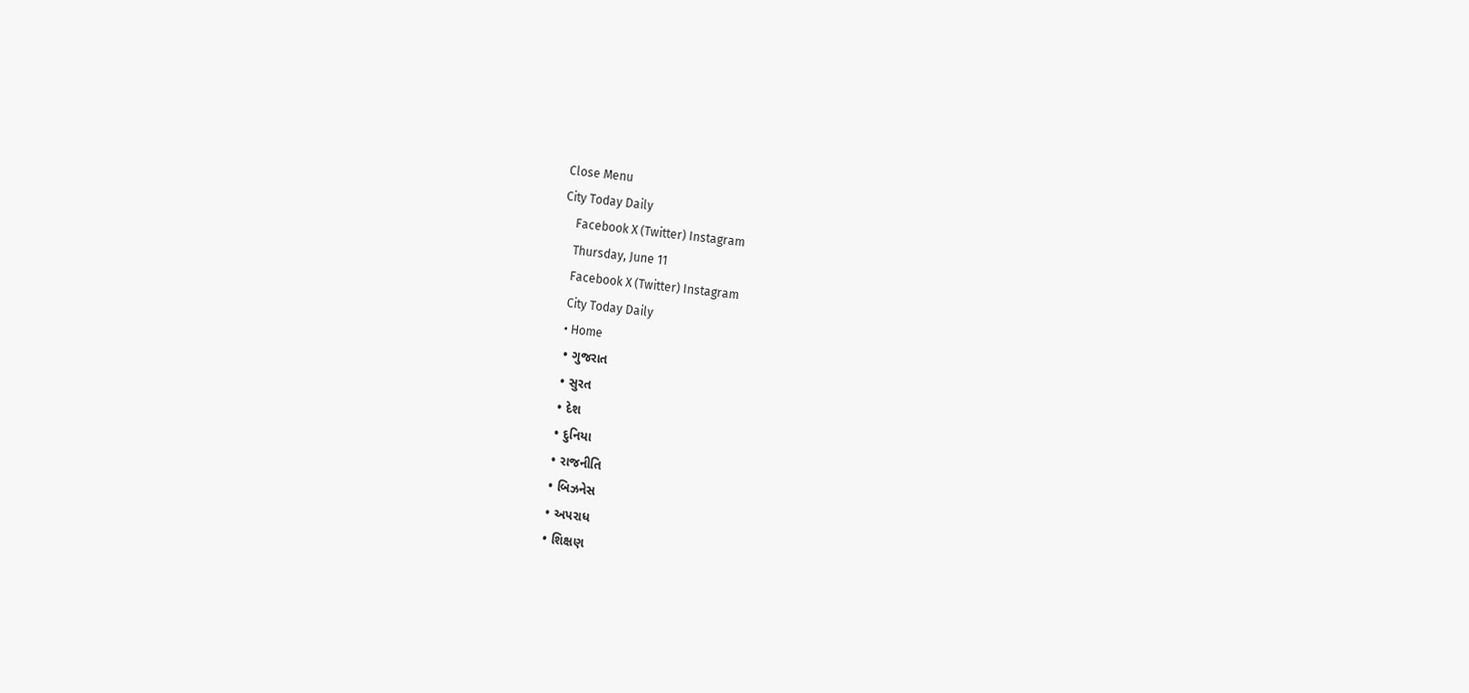Close Menu
City Today Daily
    Facebook X (Twitter) Instagram
    Thursday, June 11
    Facebook X (Twitter) Instagram
    City Today Daily
    • Home
    • ગુજરાત
    • સુરત
    • દેશ
    • દુનિયા
    • રાજનીતિ
    • બિઝનેસ
    • અપરાધ
    • શિક્ષણ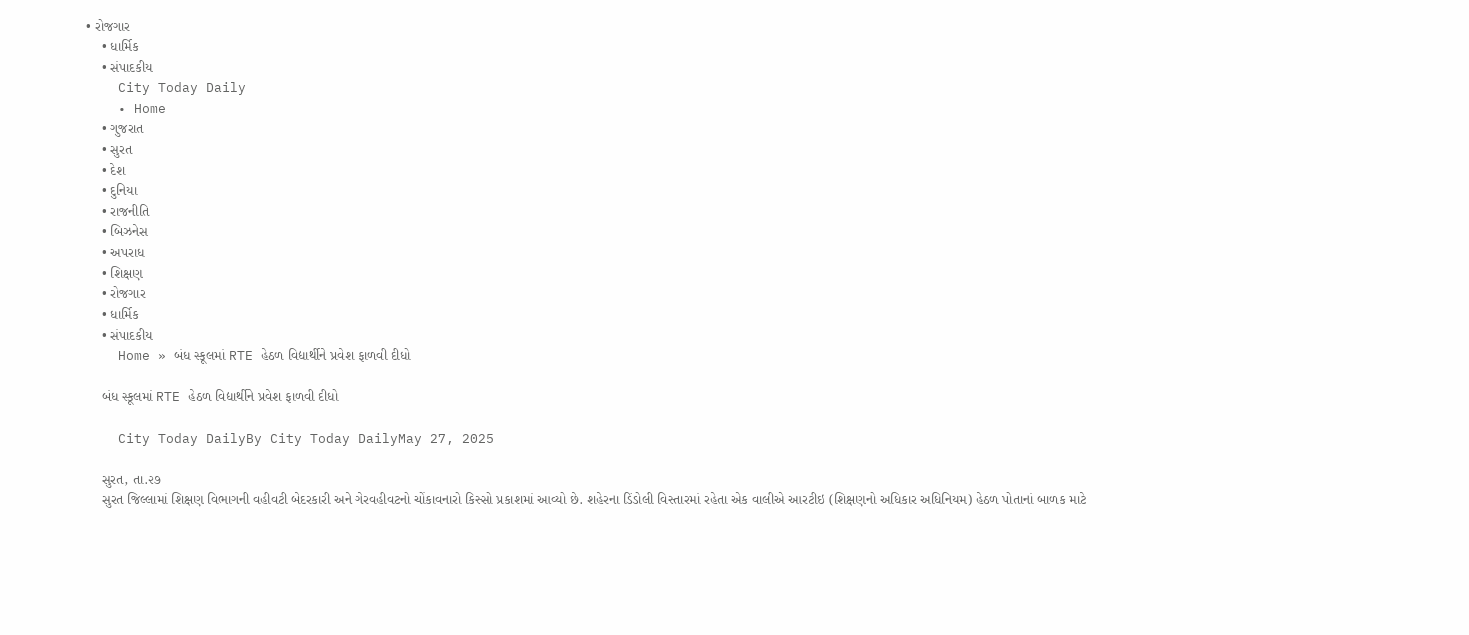• રોજગાર
    • ધાર્મિક
    • સંપાદકીય
    City Today Daily
    • Home
    • ગુજરાત
    • સુરત
    • દેશ
    • દુનિયા
    • રાજનીતિ
    • બિઝનેસ
    • અપરાધ
    • શિક્ષણ
    • રોજગાર
    • ધાર્મિક
    • સંપાદકીય
    Home » બંધ સ્કૂલમાં RTE હેઠળ વિદ્યાર્થીને પ્રવેશ ફાળવી દીધો

    બંધ સ્કૂલમાં RTE હેઠળ વિદ્યાર્થીને પ્રવેશ ફાળવી દીધો

    City Today DailyBy City Today DailyMay 27, 2025

    સુરત, તા.૨૭
    સુરત જિલ્લામાં શિક્ષણ વિભાગની વહીવટી બેદરકારી અને ગેરવહીવટનો ચોંકાવનારો કિસ્સો પ્રકાશમાં આવ્યો છે. શહેરના ડિંડોલી વિસ્તારમાં રહેતા એક વાલીએ આરટીઇ (શિક્ષણનો અધિકાર અધિનિયમ) હેઠળ પોતાનાં બાળક માટે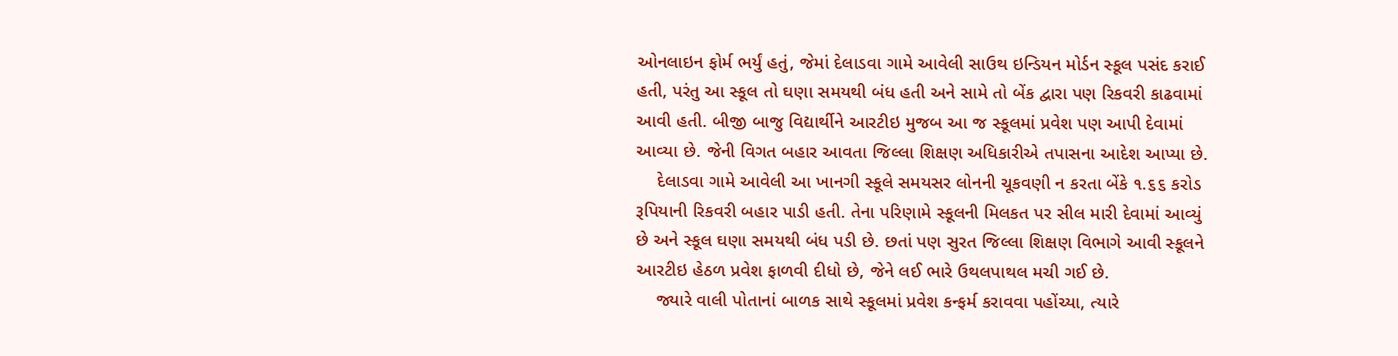ઓનલાઇન ફોર્મ ભર્યું હતું, જેમાં દેલાડવા ગામે આવેલી સાઉથ ઇન્ડિયન મોર્ડન સ્કૂલ પસંદ કરાઈ હતી, પરંતુ આ સ્કૂલ તો ઘણા સમયથી બંધ હતી અને સામે તો બેંક દ્વારા પણ રિકવરી કાઢવામાં આવી હતી. બીજી બાજુ વિદ્યાર્થીને આરટીઇ મુજબ આ જ સ્કૂલમાં પ્રવેશ પણ આપી દેવામાં આવ્યા છે. જેની વિગત બહાર આવતા જિલ્લા શિક્ષણ અધિકારીએ તપાસના આદેશ આપ્યા છે.
    દેલાડવા ગામે આવેલી આ ખાનગી સ્કૂલે સમયસર લોનની ચૂકવણી ન કરતા બેંકે ૧.૬૬ કરોડ રૂપિયાની રિકવરી બહાર પાડી હતી. તેના પરિણામે સ્કૂલની મિલકત પર સીલ મારી દેવામાં આવ્યું છે અને સ્કૂલ ઘણા સમયથી બંધ પડી છે. છતાં પણ સુરત જિલ્લા શિક્ષણ વિભાગે આવી સ્કૂલને આરટીઇ હેઠળ પ્રવેશ ફાળવી દીધો છે, જેને લઈ ભારે ઉથલપાથલ મચી ગઈ છે.
    જ્યારે વાલી પોતાનાં બાળક સાથે સ્કૂલમાં પ્રવેશ કન્ફર્મ કરાવવા પહોંચ્યા, ત્યારે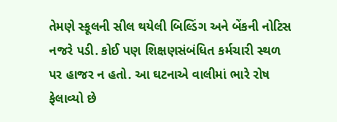તેમણે સ્કૂલની સીલ થયેલી બિલ્ડિંગ અને બેંકની નોટિસ નજરે પડી. કોઈ પણ શિક્ષણસંબંધિત કર્મચારી સ્થળ પર હાજર ન હતો. આ ઘટનાએ વાલીમાં ભારે રોષ ફેલાવ્યો છે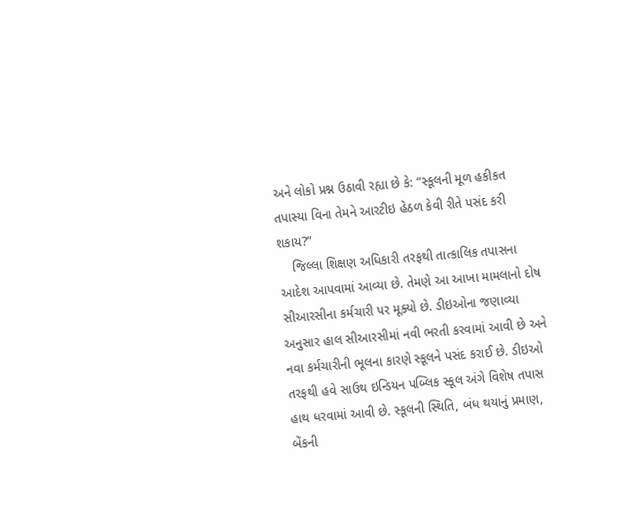અને લોકો પ્રશ્ન ઉઠાવી રહ્યા છે કે: “સ્કૂલની મૂળ હકીકત તપાસ્યા વિના તેમને આરટીઇ હેઠળ કેવી રીતે પસંદ કરી શકાય?”
    જિલ્લા શિક્ષણ અધિકારી તરફથી તાત્કાલિક તપાસના આદેશ આપવામાં આવ્યા છે. તેમણે આ આખા મામલાનો દોષ સીઆરસીના કર્મચારી પર મૂક્યો છે. ડીઇઓના જણાવ્યા અનુસાર હાલ સીઆરસીમાં નવી ભરતી કરવામાં આવી છે અને નવા કર્મચારીની ભૂલના કારણે સ્કૂલને પસંદ કરાઈ છે. ડીઇઓ તરફથી હવે સાઉથ ઇન્ડિયન પબ્લિક સ્કૂલ અંગે વિશેષ તપાસ હાથ ધરવામાં આવી છે. સ્કૂલની સ્થિતિ, બંધ થયાનું પ્રમાણ, બેંકની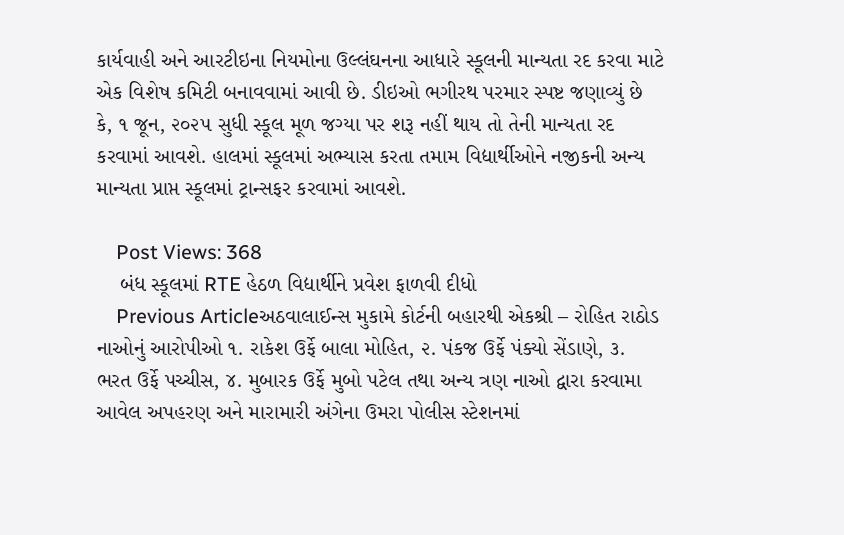કાર્યવાહી અને આરટીઇના નિયમોના ઉલ્લંઘનના આધારે સ્કૂલની માન્યતા રદ કરવા માટે એક વિશેષ કમિટી બનાવવામાં આવી છે. ડીઇઓ ભગીરથ પરમાર સ્પષ્ટ જણાવ્યું છે કે, ૧ જૂન, ૨૦૨૫ સુધી સ્કૂલ મૂળ જગ્યા પર શરૂ નહીં થાય તો તેની માન્યતા રદ કરવામાં આવશે. હાલમાં સ્કૂલમાં અભ્યાસ કરતા તમામ વિદ્યાર્થીઓને નજીકની અન્ય માન્યતા પ્રાપ્ત સ્કૂલમાં ટ્રાન્સફર કરવામાં આવશે.

    Post Views: 368
    બંધ સ્કૂલમાં RTE હેઠળ વિદ્યાર્થીને પ્રવેશ ફાળવી દીધો
    Previous Articleઅઠવાલાઈન્સ મુકામે કોર્ટની બહારથી એકશ્રી – રોહિત રાઠોડ નાઓનું આરોપીઓ ૧. રાકેશ ઉર્ફે બાલા મોહિત, ૨. પંકજ ઉર્ફે પંક્યો સેંડાણે, ૩. ભરત ઉર્ફે પચ્ચીસ, ૪. મુબારક ઉર્ફે મુબો પટેલ તથા અન્ય ત્રણ નાઓ દ્વારા કરવામા આવેલ અપહરણ અને મારામારી અંગેના ઉમરા પોલીસ સ્ટેશનમાં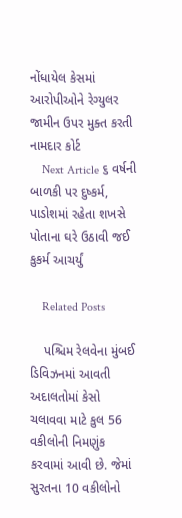નોંધાયેલ કેસમાં આરોપીઓને રેગ્યુલર જામીન ઉપર મુક્ત કરતી નામદાર કોર્ટ
    Next Article ૬ વર્ષની બાળકી પર દુષ્કર્મ, પાડોશમાં રહેતા શખસે પોતાના ઘરે ઉઠાવી જઈ કુકર્મ આચર્યું

    Related Posts

    પશ્ચિમ રેલવેના મુંબઈ ડિવિઝનમાં આવતી અદાલતોમાં કેસો ચલાવવા માટે કુલ 56 વકીલોની નિમણુંક કરવામાં આવી છે. જેમાં સુરતના 10 વકીલોનો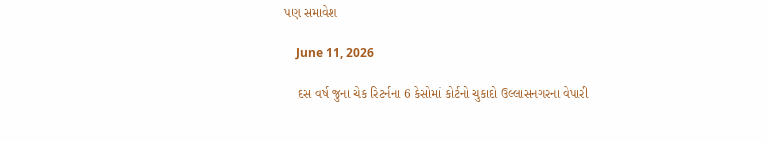પણ સમાવેશ

    June 11, 2026

    દસ વર્ષ જુના ચેક રિટર્નના 6 કેસોમાં કોર્ટનો ચુકાદો ઉલ્લાસનગરના વેપારી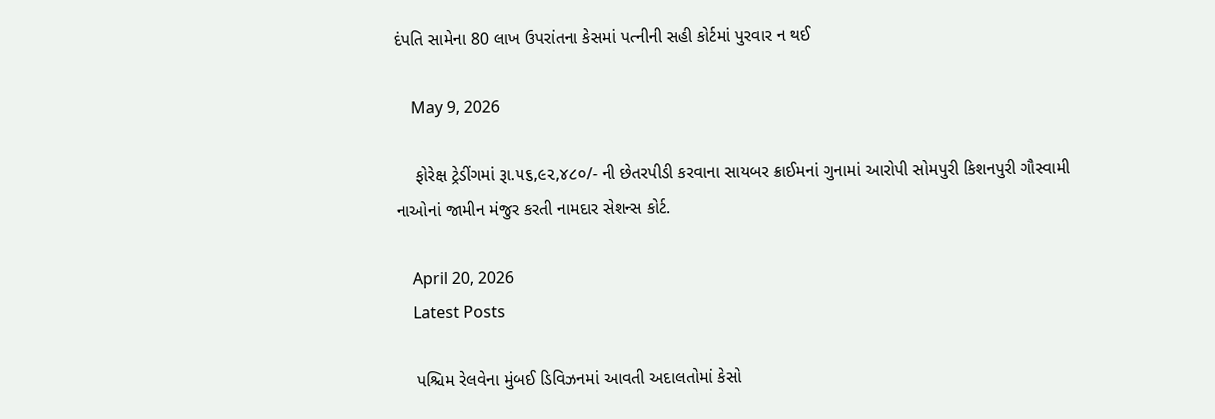દંપતિ સામેના 80 લાખ ઉપરાંતના કેસમાં પત્નીની સહી કોર્ટમાં પુરવાર ન થઈ

    May 9, 2026

    ફોરેક્ષ ટ્રેડીંગમાં રૂા.૫૬,૯૨,૪૮૦/- ની છેતરપીડી કરવાના સાયબર ક્રાઈમનાં ગુનામાં આરોપી સોમપુરી કિશનપુરી ગૌસ્વામી નાઓનાં જામીન મંજુર કરતી નામદાર સેશન્સ કોર્ટ.

    April 20, 2026
    Latest Posts

    પશ્ચિમ રેલવેના મુંબઈ ડિવિઝનમાં આવતી અદાલતોમાં કેસો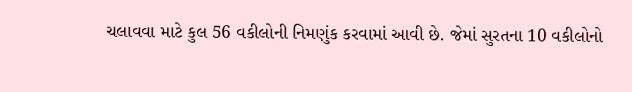ચલાવવા માટે કુલ 56 વકીલોની નિમણુંક કરવામાં આવી છે. જેમાં સુરતના 10 વકીલોનો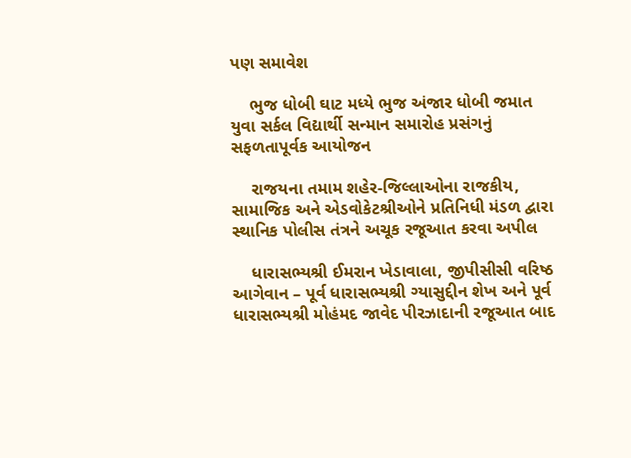પણ સમાવેશ

    ભુજ ધોબી ઘાટ મધ્યે ભુજ અંજાર ધોબી જમાત યુવા સર્કલ વિદ્યાર્થી સન્માન સમારોહ પ્રસંગનું સફળતાપૂર્વક આયોજન

    રાજયના તમામ શહેર-જિલ્લાઓના રાજકીય, સામાજિક અને એડવોકેટશ્રીઓને પ્રતિનિધી મંડળ દ્વારા સ્થાનિક પોલીસ તંત્રને અચૂક રજૂઆત કરવા અપીલ

    ધારાસભ્યશ્રી ઈમરાન ખેડાવાલા, જીપીસીસી વરિષ્ઠ આગેવાન – પૂર્વ ધારાસભ્યશ્રી ગ્યાસુદ્દીન શેખ અને પૂર્વ ધારાસભ્યશ્રી મોહંમદ જાવેદ પીરઝાદાની રજૂઆત બાદ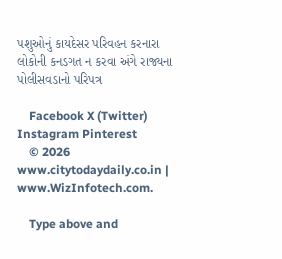પશુઓનું કાયદેસર પરિવહન કરનારા લોકોની કનડગત ન કરવા અંગે રાજ્યના પોલીસવડાનો પરિપત્ર

    Facebook X (Twitter) Instagram Pinterest
    © 2026 www.citytodaydaily.co.in | www.WizInfotech.com.

    Type above and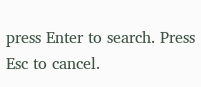press Enter to search. Press Esc to cancel.